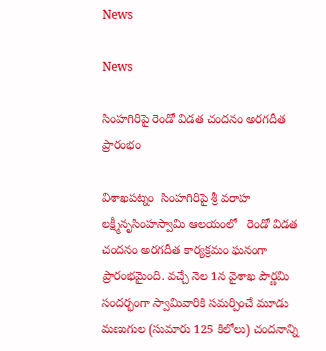News

News

సింహగిరిపై రెండో విడత చందనం అరగదీత ప్రారంభం

విశాఖపట్నం  సింహగిరిపై శ్రీ వరాహ లక్ష్మీనృసింహస్వామి ఆలయంలో   రెండో విడత చందనం అరగదీత కార్యక్రమం ఘనంగా ప్రారంభమైంది. వచ్చే నెల 1న వైశాఖ పౌర్ణమి సందర్భంగా స్వామివారికి సమర్పించే మూడు మణుగుల (సుమారు 125 కిలోలు) చందనాన్ని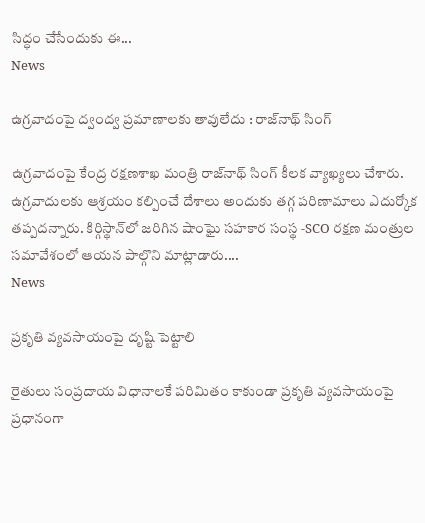సిద్ధం చేసేందుకు ఈ...
News

ఉగ్రవాదంపై ద్వంద్వ ప్రమాణాలకు తావులేదు : రాజ్‌నాథ్‌ సింగ్‌

ఉగ్రవాదంపై కేంద్ర రక్షణశాఖ మంత్రి రాజ్‌నాథ్‌ సింగ్‌ కీలక వ్యాఖ్యలు చేశారు. ఉగ్రవాదులకు ఆశ్రయం కల్పించే దేశాలు అందుకు తగ్గ పరిణామాలు ఎదుర్కోక తప్పదన్నారు. కిర్గిస్థాన్‌లో జరిగిన షాంఘై సహకార సంస్థ -SCO రక్షణ మంత్రుల సమావేశంలో ఆయన పాల్గొని మాట్లాడారు....
News

ప్రకృతి వ్యవసాయంపై దృష్టి పెట్టాలి

రైతులు సంప్రదాయ విధానాలకే పరిమితం కాకుండా ప్రకృతి వ్యవసాయంపై ప్రధానంగా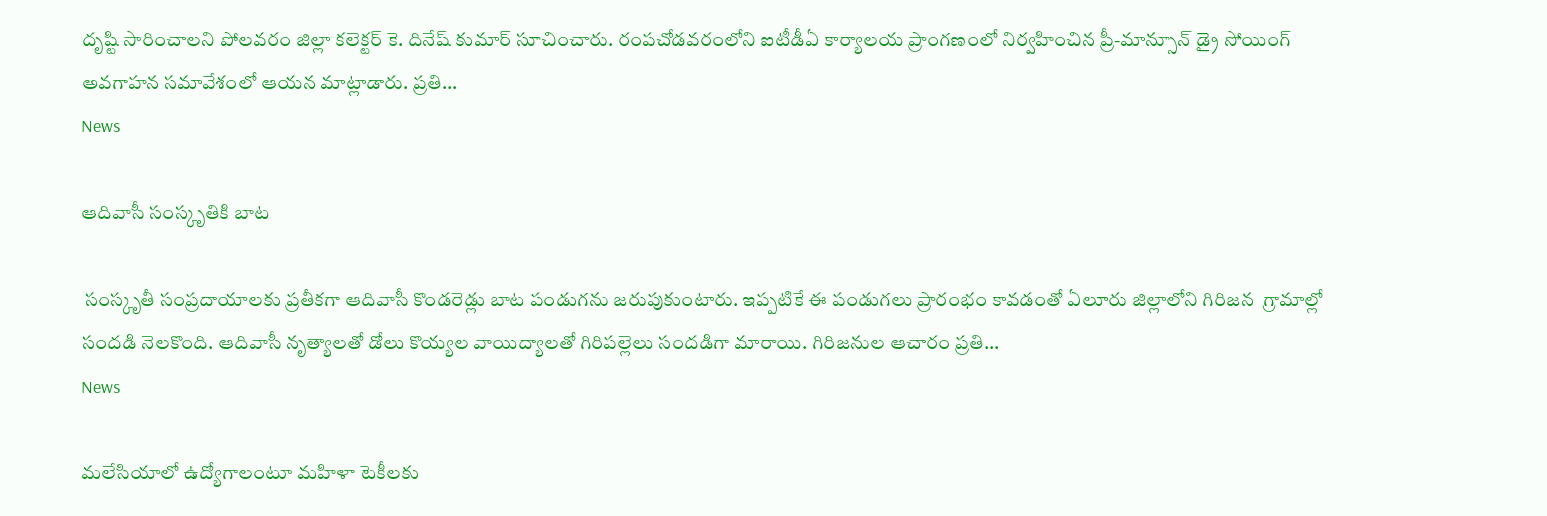దృష్టి సారించాలని పోలవరం జిల్లా కలెక్టర్ కె. దినేష్ కుమార్ సూచించారు. రంపచోడవరంలోని ఐటీడీఏ కార్యాలయ ప్రాంగణంలో నిర్వహించిన ప్రీ-మాన్సూన్ డ్రై సోయింగ్ అవగాహన సమావేశంలో ఆయన మాట్లాడారు. ప్రతి...
News

ఆదివాసీ సంస్కృతికి బాట

 సంస్కృతీ సంప్రదాయాలకు ప్రతీకగా ఆదివాసీ కొండరెడ్లు బాట పండుగను జరుపుకుంటారు. ఇప్పటికే ఈ పండుగలు ప్రారంభం కావడంతో ఏలూరు జిల్లాలోని గిరిజన  గ్రామాల్లో సందడి నెలకొంది. ఆదివాసీ నృత్యాలతో డోలు కొయ్యల వాయిద్యాలతో గిరిపల్లెలు సందడిగా మారాయి. గిరిజనుల ఆచారం ప్రతి...
News

మలేసియాలో ఉద్యోగాలంటూ మహిళా టెకీలకు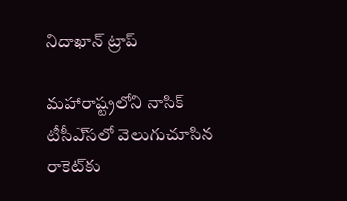నిదాఖాన్‌ ట్రాప్‌

మహారాష్ట్రలోని నాసిక్‌ టీసీఎ్‌సలో వెలుగుచూసిన రాకెట్‌కు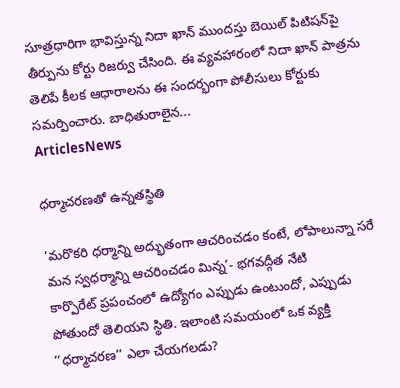సూత్రధారిగా భావిస్తున్న నిదా ఖాన్‌ ముందస్తు బెయిల్‌ పిటిషన్‌పై తీర్పును కోర్టు రిజర్వు చేసింది. ఈ వ్యవహారంలో నిదా ఖాన్‌ పాత్రను తెలిపే కీలక ఆధారాలను ఈ సందర్భంగా పోలీసులు కోర్టుకు సమర్పించారు. బాధితురాలైన...
ArticlesNews

ధర్మాచరణతో ఉన్నతస్థితి

‘మరొకరి ధర్మాన్ని అద్భుతంగా ఆచరించడం కంటే, లోపాలున్నా సరే మన స్వధర్మాన్ని ఆచరించడం మిన్న’- భగవద్గీత నేటి కార్పొరేట్‌ ‌ప్రపంచంలో ఉద్యోగం ఎప్పుడు ఉంటుందో, ఎప్పుడు పోతుందో తెలియని స్థితి. ఇలాంటి సమయంలో ఒక వ్యక్తి ‘‘ధర్మాచరణ’’ ఎలా చేయగలడు?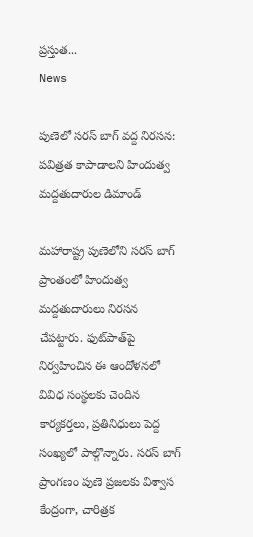ప్రస్తుత...
News

పుణెలో సరస్ బాగ్ వద్ద నిరసన: పవిత్రత కాపాడాలని హిందుత్వ మద్దతుదారుల డిమాండ్

మహారాష్ట్ర పుణెలోని సరస్ బాగ్ ప్రాంతంలో హిందుత్వ మద్దతుదారులు నిరసన చేపట్టారు. ఫుట్‌పాత్‌పై నిర్వహించిన ఈ ఆందోళనలో వివిధ సంస్థలకు చెందిన కార్యకర్తలు, ప్రతినిధులు పెద్ద సంఖ్యలో పాల్గొన్నారు. సరస్ బాగ్ ప్రాంగణం పుణె ప్రజలకు విశ్వాస కేంద్రంగా, చారిత్రక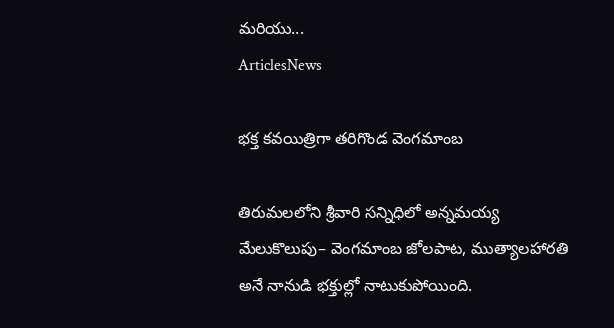మరియు...
ArticlesNews

భక్త కవయిత్రిగా తరిగొండ వెంగమాంబ

తిరుమలలోని శ్రీవారి సన్నిధిలో అన్నమయ్య మేలుకొలుపు– వెంగమాంబ జోలపాట, ముత్యాలహారతి అనే నానుడి భక్తుల్లో నాటుకుపోయింది.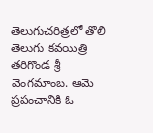తెలుగుచరిత్రలో తొలి తెలుగు కవయిత్రి తరిగొండ శ్రీ వెంగమాంబ. ఆమె ప్రపంచానికి ఓ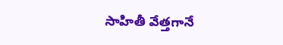సాహితీ వేత్తగానే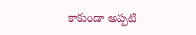కాకుండా అప్పటి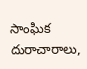సాంఘిక దురాచారాలు,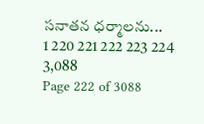సనాతన ధర్మాలను...
1 220 221 222 223 224 3,088
Page 222 of 3088